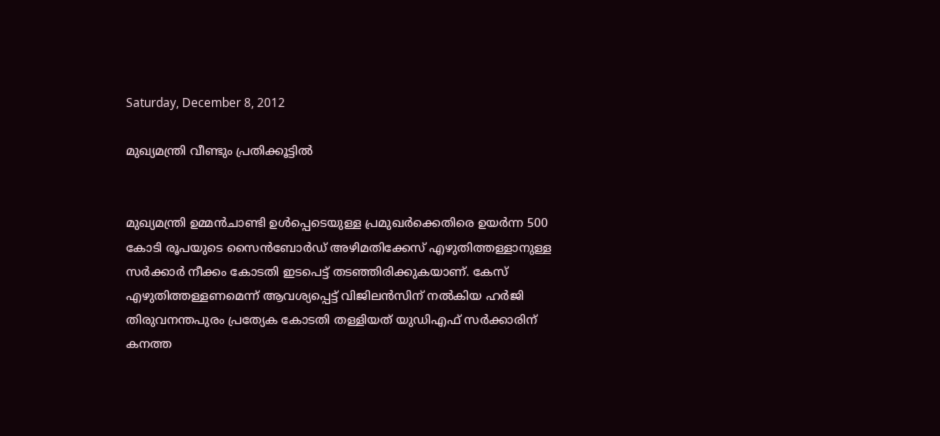Saturday, December 8, 2012

മുഖ്യമന്ത്രി വീണ്ടും പ്രതിക്കൂട്ടില്‍


മുഖ്യമന്ത്രി ഉമ്മന്‍ചാണ്ടി ഉള്‍പ്പെടെയുള്ള പ്രമുഖര്‍ക്കെതിരെ ഉയര്‍ന്ന 500 കോടി രൂപയുടെ സൈന്‍ബോര്‍ഡ് അഴിമതിക്കേസ് എഴുതിത്തള്ളാനുള്ള സര്‍ക്കാര്‍ നീക്കം കോടതി ഇടപെട്ട് തടഞ്ഞിരിക്കുകയാണ്. കേസ് എഴുതിത്തള്ളണമെന്ന് ആവശ്യപ്പെട്ട് വിജിലന്‍സിന് നല്‍കിയ ഹര്‍ജി തിരുവനന്തപുരം പ്രത്യേക കോടതി തള്ളിയത് യുഡിഎഫ് സര്‍ക്കാരിന് കനത്ത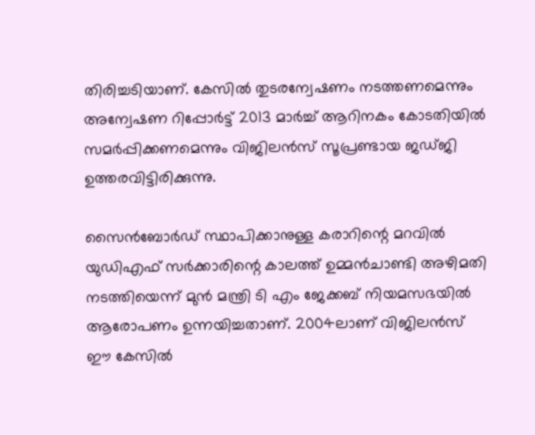തിരിച്ചടിയാണ്. കേസില്‍ തുടരന്വേഷണം നടത്തണമെന്നും അന്വേഷണ റിപ്പോര്‍ട്ട് 2013 മാര്‍ച്ച് ആറിനകം കോടതിയില്‍ സമര്‍പ്പിക്കണമെന്നും വിജിലന്‍സ് സൂപ്രണ്ടായ ജഡ്ജി ഉത്തരവിട്ടിരിക്കുന്നു.

സൈന്‍ബോര്‍ഡ് സ്ഥാപിക്കാനുള്ള കരാറിന്റെ മറവില്‍ യുഡിഎഫ് സര്‍ക്കാരിന്റെ കാലത്ത് ഉമ്മന്‍ചാണ്ടി അഴിമതി നടത്തിയെന്ന് മുന്‍ മന്ത്രി ടി എം ജേക്കബ് നിയമസഭയില്‍ ആരോപണം ഉന്നയിച്ചതാണ്. 2004ലാണ് വിജിലന്‍സ് ഈ കേസില്‍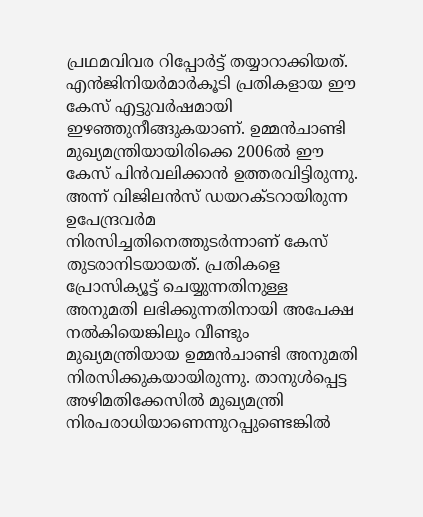പ്രഥമവിവര റിപ്പോര്‍ട്ട് തയ്യാറാക്കിയത്. എന്‍ജിനിയര്‍മാര്‍കൂടി പ്രതികളായ ഈ കേസ് എട്ടുവര്‍ഷമായി ഇഴഞ്ഞുനീങ്ങുകയാണ്. ഉമ്മന്‍ചാണ്ടി മുഖ്യമന്ത്രിയായിരിക്കെ 2006ല്‍ ഈ കേസ് പിന്‍വലിക്കാന്‍ ഉത്തരവിട്ടിരുന്നു. അന്ന് വിജിലന്‍സ് ഡയറക്ടറായിരുന്ന ഉപേന്ദ്രവര്‍മ നിരസിച്ചതിനെത്തുടര്‍ന്നാണ് കേസ് തുടരാനിടയായത്. പ്രതികളെ പ്രോസിക്യൂട്ട് ചെയ്യുന്നതിനുള്ള അനുമതി ലഭിക്കുന്നതിനായി അപേക്ഷ നല്‍കിയെങ്കിലും വീണ്ടും മുഖ്യമന്ത്രിയായ ഉമ്മന്‍ചാണ്ടി അനുമതി നിരസിക്കുകയായിരുന്നു. താനുള്‍പ്പെട്ട അഴിമതിക്കേസില്‍ മുഖ്യമന്ത്രി നിരപരാധിയാണെന്നുറപ്പുണ്ടെങ്കില്‍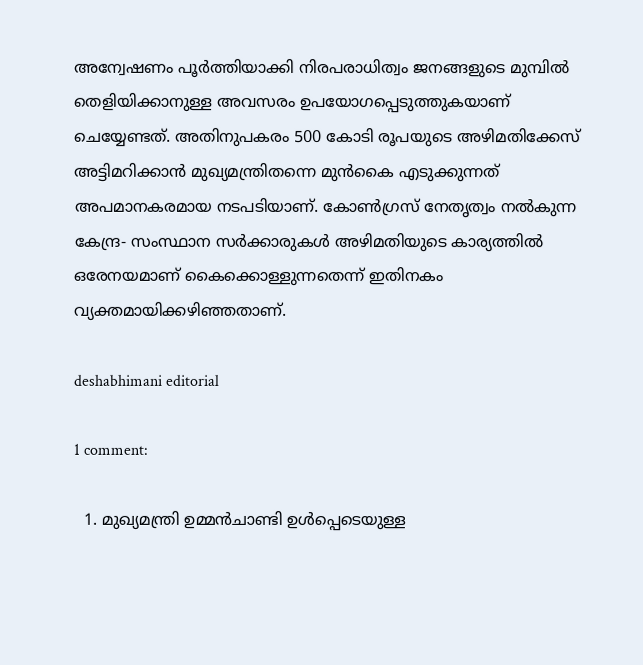അന്വേഷണം പൂര്‍ത്തിയാക്കി നിരപരാധിത്വം ജനങ്ങളുടെ മുമ്പില്‍ തെളിയിക്കാനുള്ള അവസരം ഉപയോഗപ്പെടുത്തുകയാണ് ചെയ്യേണ്ടത്. അതിനുപകരം 500 കോടി രൂപയുടെ അഴിമതിക്കേസ് അട്ടിമറിക്കാന്‍ മുഖ്യമന്ത്രിതന്നെ മുന്‍കൈ എടുക്കുന്നത് അപമാനകരമായ നടപടിയാണ്. കോണ്‍ഗ്രസ് നേതൃത്വം നല്‍കുന്ന കേന്ദ്ര- സംസ്ഥാന സര്‍ക്കാരുകള്‍ അഴിമതിയുടെ കാര്യത്തില്‍ ഒരേനയമാണ് കൈക്കൊള്ളുന്നതെന്ന് ഇതിനകം വ്യക്തമായിക്കഴിഞ്ഞതാണ്.

deshabhimani editorial

1 comment:

  1. മുഖ്യമന്ത്രി ഉമ്മന്‍ചാണ്ടി ഉള്‍പ്പെടെയുള്ള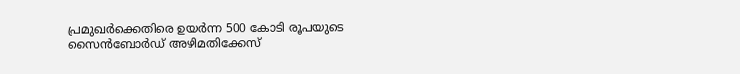പ്രമുഖര്‍ക്കെതിരെ ഉയര്‍ന്ന 500 കോടി രൂപയുടെ സൈന്‍ബോര്‍ഡ് അഴിമതിക്കേസ്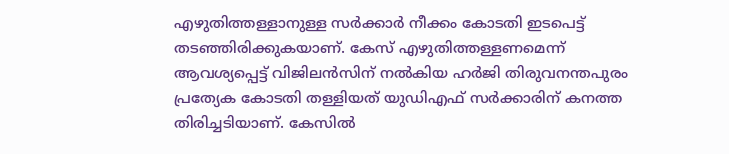എഴുതിത്തള്ളാനുള്ള സര്‍ക്കാര്‍ നീക്കം കോടതി ഇടപെട്ട് തടഞ്ഞിരിക്കുകയാണ്. കേസ് എഴുതിത്തള്ളണമെന്ന് ആവശ്യപ്പെട്ട് വിജിലന്‍സിന് നല്‍കിയ ഹര്‍ജി തിരുവനന്തപുരം പ്രത്യേക കോടതി തള്ളിയത് യുഡിഎഫ് സര്‍ക്കാരിന് കനത്ത തിരിച്ചടിയാണ്. കേസില്‍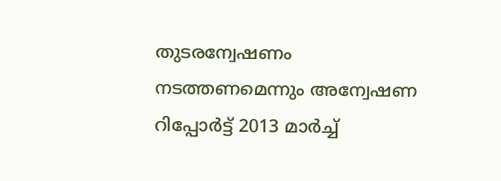തുടരന്വേഷണം നടത്തണമെന്നും അന്വേഷണ റിപ്പോര്‍ട്ട് 2013 മാര്‍ച്ച്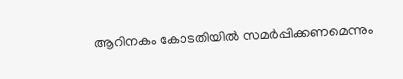ആറിനകം കോടതിയില്‍ സമര്‍പ്പിക്കണമെന്നും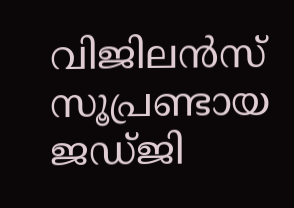വിജിലന്‍സ് സൂപ്രണ്ടായ ജഡ്ജി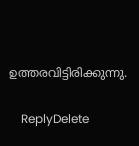ഉത്തരവിട്ടിരിക്കുന്നു.

    ReplyDelete